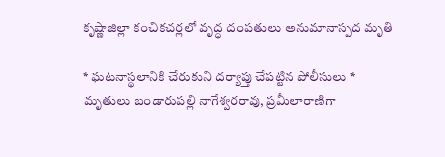కృష్ణాజిల్లా కంచికచర్లలో వృద్ధ దంపతులు అనుమానాస్పద మృతి

* ఘటనాస్థలానికి చేరుకుని దర్యాప్తు చేపట్టిన పోలీసులు * మృతులు బండారుపల్లి నాగేశ్వరరావు, ప్రమీలారాణిగా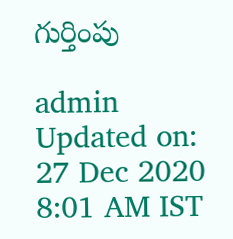గుర్తింపు

admin
Updated on: 27 Dec 2020 8:01 AM IST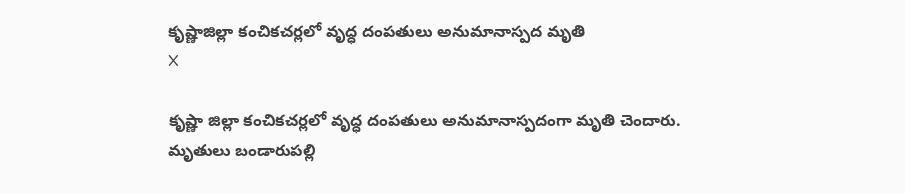కృష్ణాజిల్లా కంచికచర్లలో వృద్ధ దంపతులు అనుమానాస్పద మృతి
X

కృష్ణా జిల్లా కంచికచర్లలో వృద్ధ దంపతులు అనుమానాస్పదంగా మృతి చెందారు. మృతులు బండారుపల్లి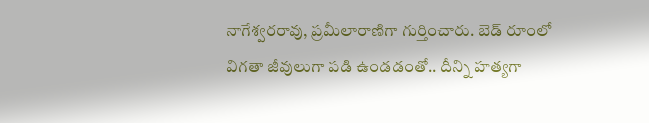నాగేశ్వరరావు, ప్రమీలారాణిగా గుర్తించారు. బెడ్‌ రూంలో విగతా జీవులుగా పడి ఉండడంతో.. దీన్ని హత్యగా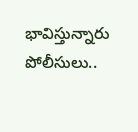భావిస్తున్నారు పోలీసులు..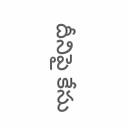దీనిపై కేసు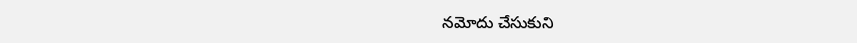నమోదు చేసుకుని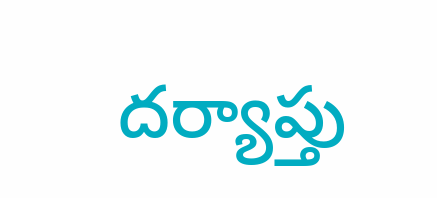దర్యాప్తు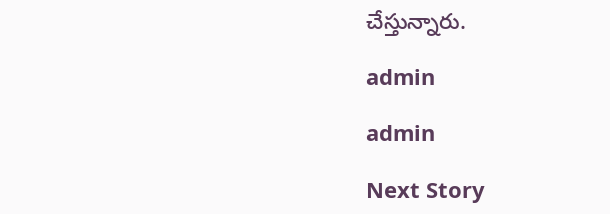చేస్తున్నారు.

admin

admin

Next Story